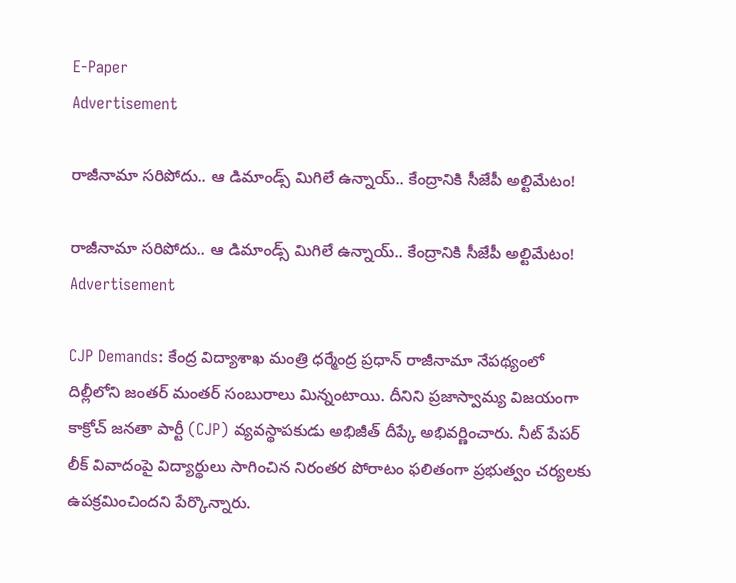E-Paper
Advertisement

రాజీనామా సరిపోదు.. ఆ డిమాండ్స్ మిగిలే ఉన్నాయ్.. కేంద్రానికి సీజేపీ అల్టిమేటం!

రాజీనామా సరిపోదు.. ఆ డిమాండ్స్ మిగిలే ఉన్నాయ్.. కేంద్రానికి సీజేపీ అల్టిమేటం!
Advertisement

CJP Demands: కేంద్ర విద్యాశాఖ మంత్రి ధర్మేంద్ర ప్రధాన్ రాజీనామా నేపథ్యంలో దిల్లీలోని జంతర్ మంతర్ సంబురాలు మిన్నంటాయి. దీనిని ప్రజాస్వామ్య విజయంగా కాక్రోచ్ జనతా పార్టీ (CJP) వ్యవస్థాపకుడు అభిజీత్ దీప్కే అభివర్ణించారు. నీట్ పేపర్ లీక్ వివాదంపై విద్యార్థులు సాగించిన నిరంతర పోరాటం ఫలితంగా ప్రభుత్వం చర్యలకు ఉపక్రమించిందని పేర్కొన్నారు.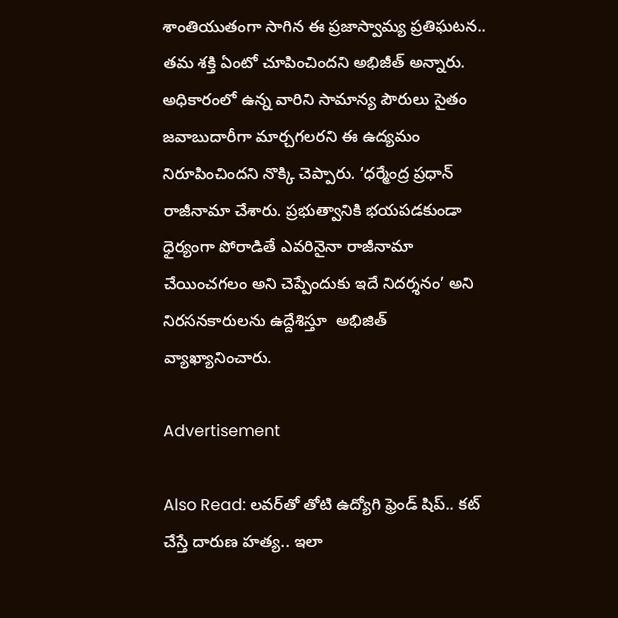శాంతియుతంగా సాగిన ఈ ప్రజాస్వామ్య ప్రతిఘటన.. తమ శక్తి ఏంటో చూపించిందని అభిజీత్ అన్నారు. అధికారంలో ఉన్న వారిని సామాన్య పౌరులు సైతం జవాబుదారీగా మార్చగలరని ఈ ఉద్యమం నిరూపించిందని నొక్కి చెప్పారు. ‘ధర్మేంద్ర ప్రధాన్ రాజీనామా చేశారు. ప్రభుత్వానికి భయపడకుండా ధైర్యంగా పోరాడితే ఎవరినైనా రాజీనామా చేయించగలం అని చెప్పేందుకు ఇదే నిదర్శనం’ అని నిరసనకారులను ఉద్దేశిస్తూ  అభిజిత్ వ్యాఖ్యానించారు.

Advertisement

Also Read: లవర్‌తో తోటి ఉద్యోగి ఫ్రెండ్ షిప్.. కట్ చేస్తే దారుణ హత్య.. ఇలా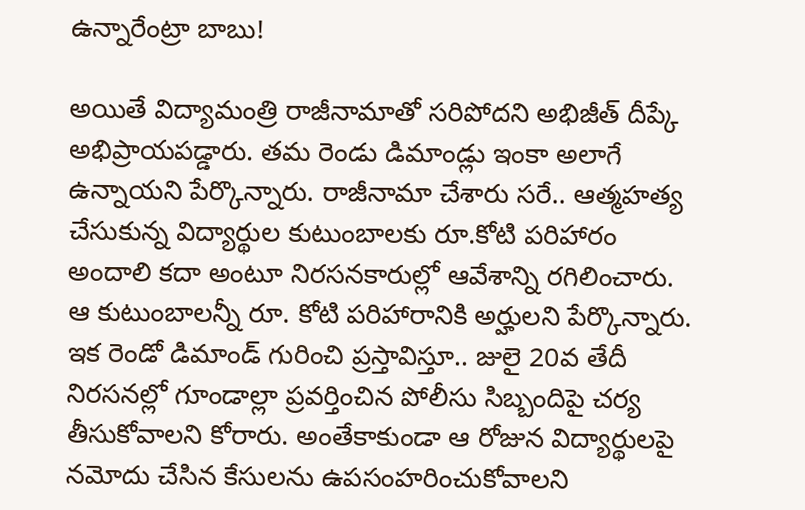ఉన్నారేంట్రా బాబు!

అయితే విద్యామంత్రి రాజీనామాతో సరిపోదని అభిజీత్ దీప్కే అభిప్రాయపడ్డారు. తమ రెండు డిమాండ్లు ఇంకా అలాగే ఉన్నాయని పేర్కొన్నారు. రాజీనామా చేశారు సరే.. ఆత్మహత్య చేసుకున్న విద్యార్థుల కుటుంబాలకు రూ.కోటి పరిహారం అందాలి కదా అంటూ నిరసనకారుల్లో ఆవేశాన్ని రగిలించారు. ఆ కుటుంబాలన్నీ రూ. కోటి పరిహారానికి అర్హులని పేర్కొన్నారు. ఇక రెండో డిమాండ్ గురించి ప్రస్తావిస్తూ.. జులై 20వ తేదీ నిరసనల్లో గూండాల్లా ప్రవర్తించిన పోలీసు సిబ్బందిపై చర్య తీసుకోవాలని కోరారు. అంతేకాకుండా ఆ రోజున విద్యార్థులపై నమోదు చేసిన కేసులను ఉపసంహరించుకోవాలని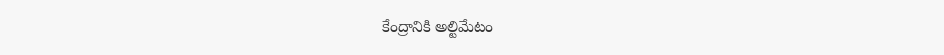కేంద్రానికి అల్టిమేటం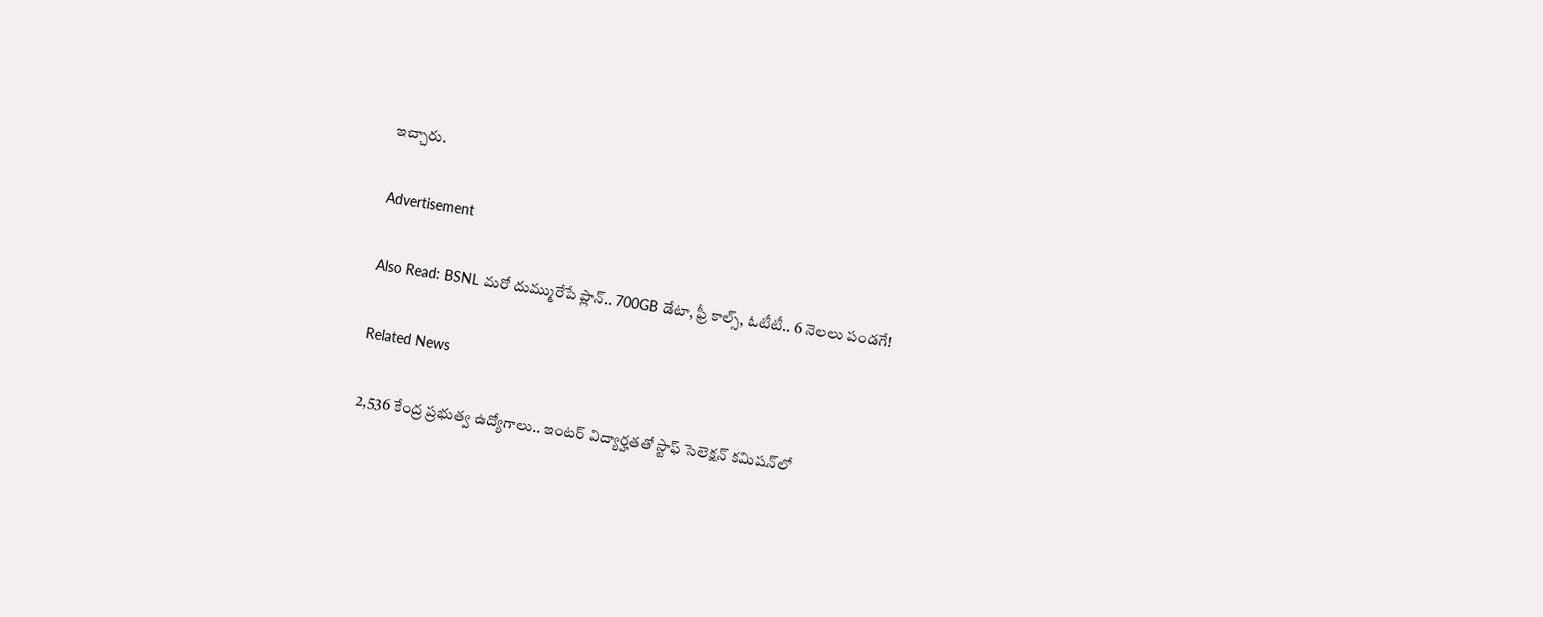ఇచ్చారు.

Advertisement

Also Read: BSNL మరో దుమ్మురేపే ప్లాన్.. 700GB డేటా, ఫ్రీ కాల్స్, ఓటీటీ.. 6 నెలలు పండగే!

Related News

2,536 కేంద్ర ప్రభుత్వ ఉద్యోగాలు.. ఇంటర్ విద్యార్హతతో స్టాఫ్ సెలెక్షన్ కమిషన్‌లో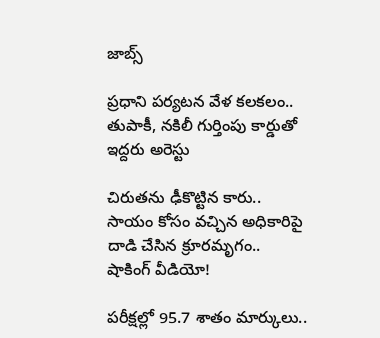జాబ్స్

ప్రధాని పర్యటన వేళ కలకలం.. తుపాకీ, నకిలీ గుర్తింపు కార్డుతో ఇద్దరు అరెస్టు

చిరుతను ఢీకొట్టిన కారు.. సాయం కోసం వచ్చిన అధికారిపై దాడి చేసిన క్రూరమృగం.. షాకింగ్ వీడియో!

పరీక్షల్లో 95.7 శాతం మార్కులు..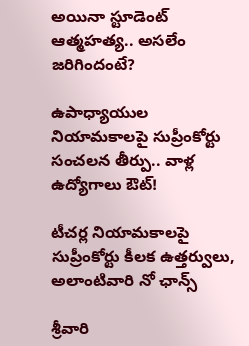అయినా స్టూడెంట్ ఆత్మహత్య.. అసలేం జరిగిందంటే?

ఉపాధ్యాయుల నియామకాలపై సుప్రీంకోర్టు సంచలన తీర్పు.. వాళ్ల ఉద్యోగాలు ఔట్!

టీచర్ల నియామకాలపై సుప్రీంకోర్టు కీలక ఉత్తర్వులు, అలాంటివారి నో ఛాన్స్

శ్రీవారి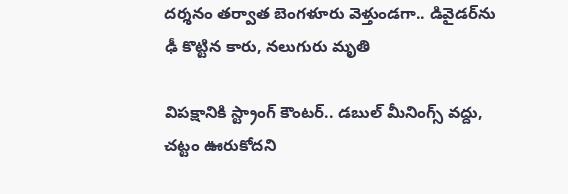దర్శనం తర్వాత బెంగళూరు వెళ్తుండగా.. డివైడర్‌ను ఢీ కొట్టిన కారు, నలుగురు మృతి

విపక్షానికి స్ట్రాంగ్ కౌంటర్.. డబుల్ మీనింగ్స్ వద్దు, చట్టం ఊరుకోదని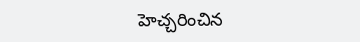హెచ్చరించిన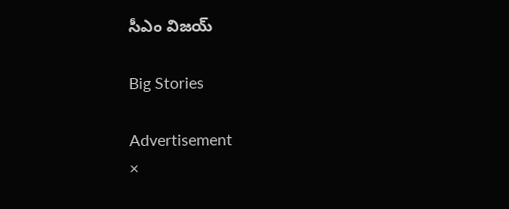సీఎం విజయ్

Big Stories

Advertisement
×